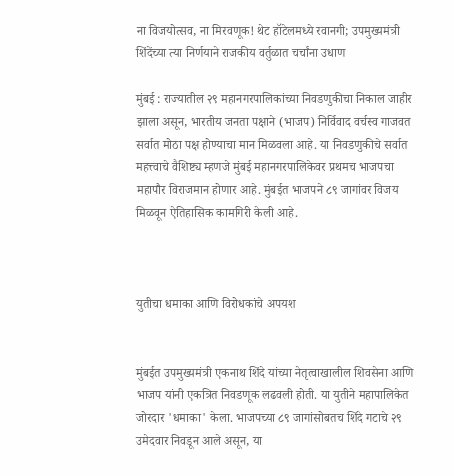ना विजयोत्सव, ना मिरवणूक! थेट हॉटेलमध्ये रवानगी; उपमुख्यमंत्री शिंदेंच्या त्या निर्णयाने राजकीय वर्तुळात चर्चांना उधाण

मुंबई : राज्यातील २९ महानगरपालिकांच्या निवडणुकीचा निकाल जाहीर झाला असून, भारतीय जनता पक्षाने (भाजप) निर्विवाद वर्चस्व गाजवत सर्वात मोठा पक्ष होण्याचा मान मिळवला आहे. या निवडणुकीचे सर्वात महत्त्वाचे वैशिष्ट्य म्हणजे मुंबई महानगरपालिकेवर प्रथमच भाजपचा महापौर विराजमान होणार आहे. मुंबईत भाजपने ८९ जागांवर विजय मिळवून ऐतिहासिक कामगिरी केली आहे.



युतीचा धमाका आणि विरोधकांचे अपयश


मुंबईत उपमुख्यमंत्री एकनाथ शिंदे यांच्या नेतृत्वाखालील शिवसेना आणि भाजप यांनी एकत्रित निवडणूक लढवली होती. या युतीने महापालिकेत जोरदार 'धमाका' केला. भाजपच्या ८९ जागांसोबतच शिंदे गटाचे २९ उमेदवार निवडून आले असून, या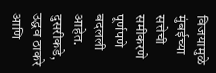विजयामुळे मुंबईच्या सत्तेची समीकरणे पूर्णपणे बदलली आहेत. दुसरीकडे, उद्धव ठाकरे आणि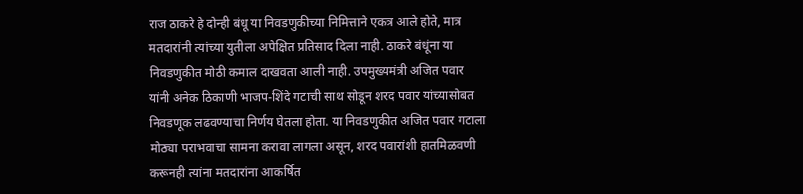राज ठाकरे हे दोन्ही बंधू या निवडणुकीच्या निमित्ताने एकत्र आले होते, मात्र मतदारांनी त्यांच्या युतीला अपेक्षित प्रतिसाद दिला नाही. ठाकरे बंधूंना या निवडणुकीत मोठी कमाल दाखवता आली नाही. उपमुख्यमंत्री अजित पवार यांनी अनेक ठिकाणी भाजप-शिंदे गटाची साथ सोडून शरद पवार यांच्यासोबत निवडणूक लढवण्याचा निर्णय घेतला होता. या निवडणुकीत अजित पवार गटाला मोठ्या पराभवाचा सामना करावा लागला असून, शरद पवारांशी हातमिळवणी करूनही त्यांना मतदारांना आकर्षित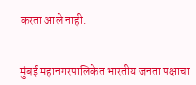करता आले नाही.


मुंबई महानगरपालिकेत भारतीय जनता पक्षाचा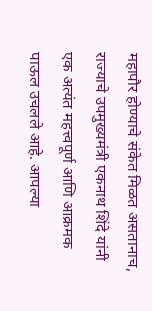महापौर होण्याचे संकेत मिळत असतानाच, राज्याचे उपमुख्यमंत्री एकनाथ शिंदे यांनी एक अत्यंत महत्त्वपूर्ण आणि आक्रमक पाऊल उचलले आहे. आपल्या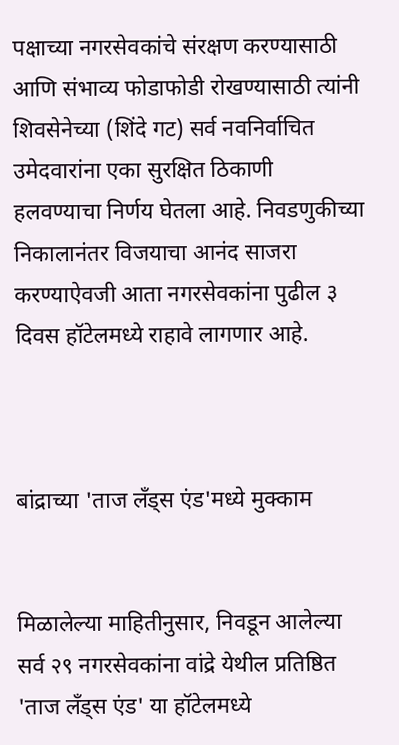पक्षाच्या नगरसेवकांचे संरक्षण करण्यासाठी आणि संभाव्य फोडाफोडी रोखण्यासाठी त्यांनी शिवसेनेच्या (शिंदे गट) सर्व नवनिर्वाचित उमेदवारांना एका सुरक्षित ठिकाणी हलवण्याचा निर्णय घेतला आहे. निवडणुकीच्या निकालानंतर विजयाचा आनंद साजरा करण्याऐवजी आता नगरसेवकांना पुढील ३ दिवस हॉटेलमध्ये राहावे लागणार आहे.



बांद्राच्या 'ताज लँड्स एंड'मध्ये मुक्काम


मिळालेल्या माहितीनुसार, निवडून आलेल्या सर्व २९ नगरसेवकांना वांद्रे येथील प्रतिष्ठित 'ताज लँड्स एंड' या हॉटेलमध्ये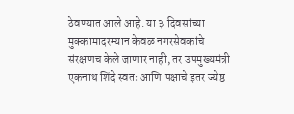ठेवण्यात आले आहे. या ३ दिवसांच्या मुक्कामादरम्यान केवळ नगरसेवकांचे संरक्षणच केले जाणार नाही, तर उपमुख्यमंत्री एकनाथ शिंदे स्वतः आणि पक्षाचे इतर ज्येष्ठ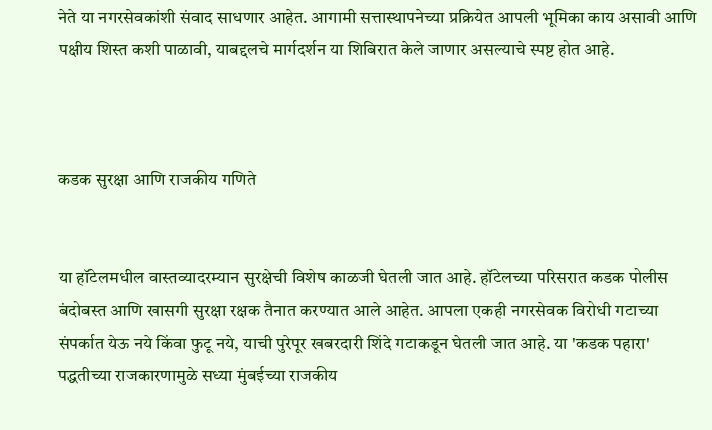नेते या नगरसेवकांशी संवाद साधणार आहेत. आगामी सत्तास्थापनेच्या प्रक्रियेत आपली भूमिका काय असावी आणि पक्षीय शिस्त कशी पाळावी, याबद्दलचे मार्गदर्शन या शिबिरात केले जाणार असल्याचे स्पष्ट होत आहे.



कडक सुरक्षा आणि राजकीय गणिते


या हॉटेलमधील वास्तव्यादरम्यान सुरक्षेची विशेष काळजी घेतली जात आहे. हॉटेलच्या परिसरात कडक पोलीस बंदोबस्त आणि खासगी सुरक्षा रक्षक तैनात करण्यात आले आहेत. आपला एकही नगरसेवक विरोधी गटाच्या संपर्कात येऊ नये किंवा फुटू नये, याची पुरेपूर खबरदारी शिंदे गटाकडून घेतली जात आहे. या 'कडक पहारा' पद्धतीच्या राजकारणामुळे सध्या मुंबईच्या राजकीय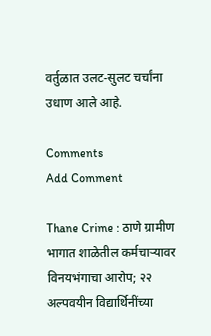वर्तुळात उलट-सुलट चर्चांना उधाण आले आहे.

Comments
Add Comment

Thane Crime : ठाणे ग्रामीण भागात शाळेतील कर्मचाऱ्यावर विनयभंगाचा आरोप; २२ अल्पवयीन विद्यार्थिनींच्या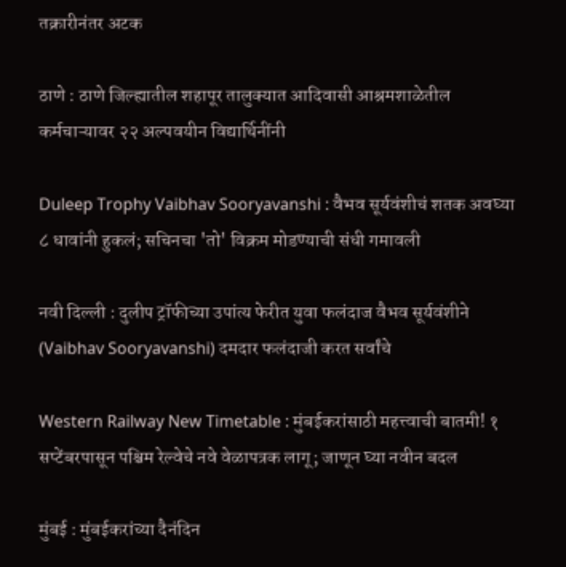तक्रारीनंतर अटक

ठाणे : ठाणे जिल्ह्यातील शहापूर तालुक्यात आदिवासी आश्रमशाळेतील कर्मचाऱ्यावर २२ अल्पवयीन विद्यार्थिनींनी

Duleep Trophy Vaibhav Sooryavanshi : वैभव सूर्यवंशीचं शतक अवघ्या ८ धावांनी हुकलं; सचिनचा 'तो' विक्रम मोडण्याची संधी गमावली

नवी दिल्ली : दुलीप ट्रॉफीच्या उपांत्य फेरीत युवा फलंदाज वैभव सूर्यवंशीने (Vaibhav Sooryavanshi) दमदार फलंदाजी करत सर्वांचे

Western Railway New Timetable : मुंबईकरांसाठी महत्त्वाची बातमी! १ सप्टेंबरपासून पश्चिम रेल्वेचे नवे वेळापत्रक लागू; जाणून घ्या नवीन बदल

मुंबई : मुंबईकरांच्या दैनंदिन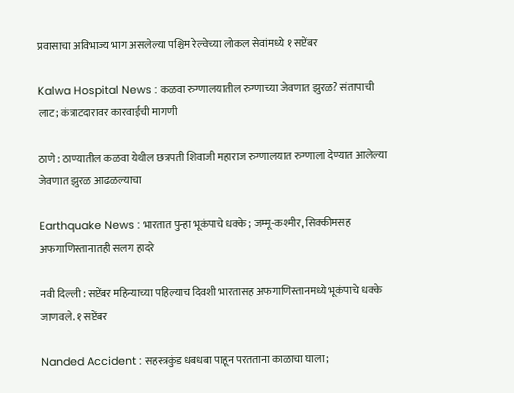प्रवासाचा अविभाज्य भाग असलेल्या पश्चिम रेल्वेच्या लोकल सेवांमध्ये १ सप्टेंबर

Kalwa Hospital News : कळवा रुग्णालयातील रुग्णाच्या जेवणात झुरळ? संतापाची लाट; कंत्राटदारावर कारवाईची मागणी

ठाणे : ठाण्यातील कळवा येथील छत्रपती शिवाजी महाराज रुग्णालयात रुग्णाला देण्यात आलेल्या जेवणात झुरळ आढळल्याचा

Earthquake News : भारतात पुन्हा भूकंपाचे धक्के; जम्मू-कश्मीर, सिक्कीमसह अफगाणिस्तानातही सलग हादरे

नवी दिल्ली : सप्टेंबर महिन्याच्या पहिल्याच दिवशी भारतासह अफगाणिस्तानमध्ये भूकंपाचे धक्के जाणवले. १ सप्टेंबर

Nanded Accident : सहस्त्रकुंड धबधबा पाहून परतताना काळाचा घाला;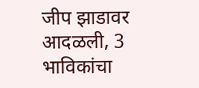जीप झाडावर आदळली, 3 भाविकांचा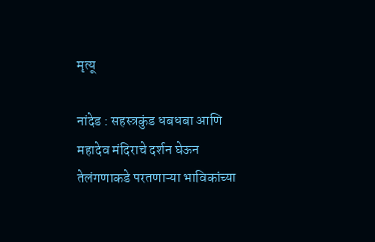मृत्यू

नांदेड : सहस्त्रकुंड धबधबा आणि महादेव मंदिराचे दर्शन घेऊन तेलंगणाकडे परतणाऱ्या भाविकांच्या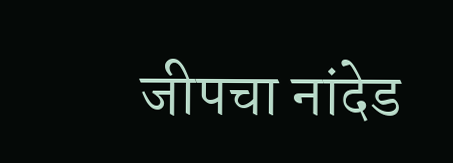जीपचा नांदेड